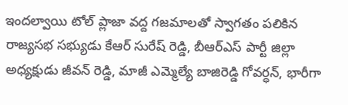ఇందల్వాయి టోల్ ప్లాజా వద్ద గజమాలతో స్వాగతం పలికిన రాజ్యసభ సభ్యుడు కేఆర్ సురేష్ రెడ్డి, బీఆర్ఎస్ పార్టీ జిల్లా అధ్యక్షుడు జీవన్ రెడ్డి, మాజీ ఎమ్మెల్యే బాజిరెడ్డి గోవర్ధన్, భారీగా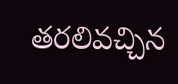తరలివచ్చిన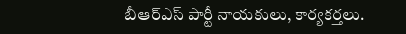బీఆర్ఎస్ పార్టీ నాయకులు, కార్యకర్తలు.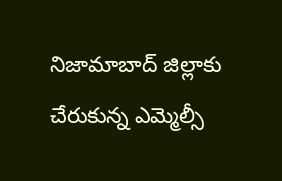నిజామాబాద్ జిల్లాకు చేరుకున్న ఎమ్మెల్సీ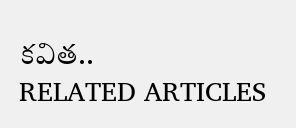కవిత..
RELATED ARTICLES